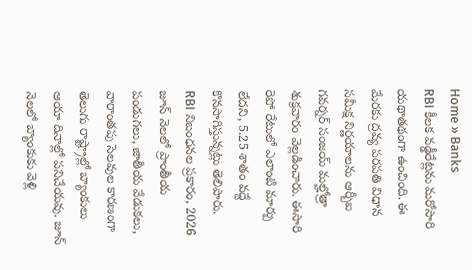Home » Banks
RBI కీలక వడ్డీరేట్లను మరోసారి యథాతథంగా ఉంచింది. ఈ మేరకు ద్రవ్య పరపతి విధాన సమీక్ష నిర్ణయాలను ఆర్బీఐ గవర్నర్ సంజయ్ మల్హోత్రా శుక్రవారం వెల్లడించారు. ఈసారి రెపో రేటులో ఎలాంటి మార్పు లేదని, 5.25 శాతం వద్దే కొనసాగిస్తున్నట్లు తెలిపారు.
RBI నిబంధనల ప్రకారం, 2026 జూన్ నెలలో ప్రాంతీయ పండుగలు, జాతీయ వేడుకలు, వారాంతపు సెలవుల కారణంగా తెలుగు రాష్ట్రాల్లో బ్యాంకులు ఆయా దినాల్లో పనిచేయవు. జూన్ నెలలో బ్యాంకుకు వెళ్లి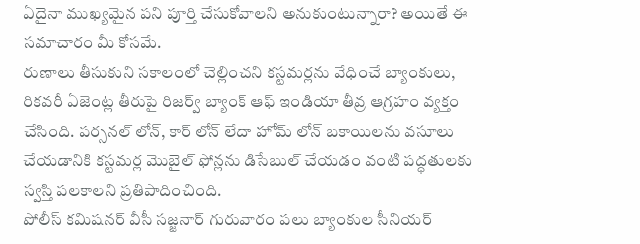ఏదైనా ముఖ్యమైన పని పూర్తి చేసుకోవాలని అనుకుంటున్నారా? అయితే ఈ సమాచారం మీ కోసమే.
రుణాలు తీసుకుని సకాలంలో చెల్లించని కస్టమర్లను వేధించే బ్యాంకులు, రికవరీ ఏజెంట్ల తీరుపై రిజర్వ్ బ్యాంక్ ఆఫ్ ఇండియా తీవ్ర ఆగ్రహం వ్యక్తం చేసింది. పర్సనల్ లోన్, కార్ లోన్ లేదా హోమ్ లోన్ బకాయిలను వసూలు చేయడానికి కస్టమర్ల మొబైల్ ఫోన్లను డిసేబుల్ చేయడం వంటి పద్ధతులకు స్వస్తి పలకాలని ప్రతిపాదించింది.
పోలీస్ కమిషనర్ వీసీ సజ్జనార్ గురువారం పలు బ్యాంకుల సీనియర్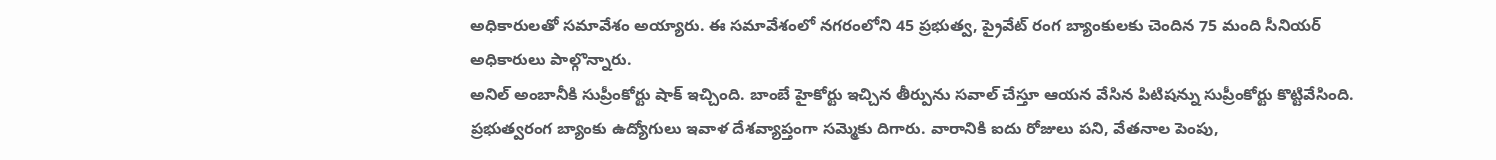అధికారులతో సమావేశం అయ్యారు. ఈ సమావేశంలో నగరంలోని 45 ప్రభుత్వ, ప్రైవేట్ రంగ బ్యాంకులకు చెందిన 75 మంది సీనియర్ అధికారులు పాల్గొన్నారు.
అనిల్ అంబానీకి సుప్రీంకోర్టు షాక్ ఇచ్చింది. బాంబే హైకోర్టు ఇచ్చిన తీర్పును సవాల్ చేస్తూ ఆయన వేసిన పిటిషన్ను సుప్రీంకోర్టు కొట్టివేసింది.
ప్రభుత్వరంగ బ్యాంకు ఉద్యోగులు ఇవాళ దేశవ్యాప్తంగా సమ్మెకు దిగారు. వారానికి ఐదు రోజులు పని, వేతనాల పెంపు,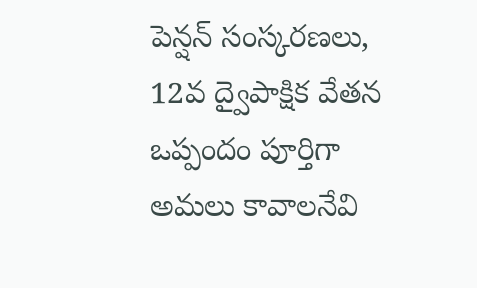పెన్షన్ సంస్కరణలు, 12వ ద్వైపాక్షిక వేతన ఒప్పందం పూర్తిగా అమలు కావాలనేవి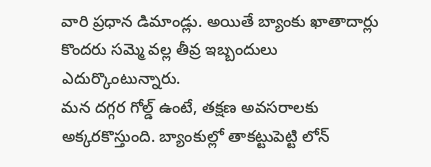వారి ప్రధాన డిమాండ్లు. అయితే బ్యాంకు ఖాతాదార్లు కొందరు సమ్మె వల్ల తీవ్ర ఇబ్బందులు ఎదుర్కొంటున్నారు.
మన దగ్గర గోల్డ్ ఉంటే, తక్షణ అవసరాలకు అక్కరకొస్తుంది. బ్యాంకుల్లో తాకట్టుపెట్టి లోన్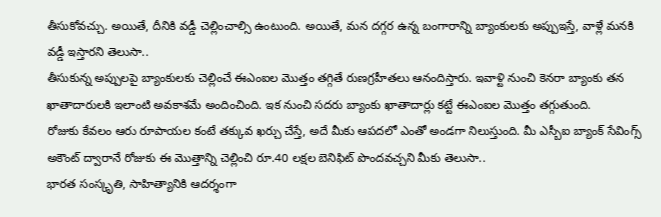తీసుకోవచ్చు. అయితే, దీనికి వడ్డీ చెల్లించాల్సి ఉంటుంది. అయితే, మన దగ్గర ఉన్న బంగారాన్ని బ్యాంకులకు అప్పుఇస్తే, వాళ్లే మనకి వడ్డీ ఇస్తారని తెలుసా..
తీసుకున్న అప్పులపై బ్యాంకులకు చెల్లించే ఈఎంఐల మొత్తం తగ్గితే రుణగ్రహీతలు ఆనందిస్తారు. ఇవాళ్టి నుంచి కెనరా బ్యాంకు తన ఖాతాదారులకి ఇలాంటి అవకాశమే అందించింది. ఇక నుంచి సదరు బ్యాంకు ఖాతాదార్లు కట్టే ఈఎంఐల మొత్తం తగ్గుతుంది.
రోజుకు కేవలం ఆరు రూపాయల కంటే తక్కువ ఖర్చు చేస్తే, అదే మీకు ఆపదలో ఎంతో అండగా నిలుస్తుంది. మీ ఎస్బీఐ బ్యాంక్ సేవింగ్స్ అకౌంట్ ద్వారానే రోజుకు ఈ మొత్తాన్ని చెల్లించి రూ.40 లక్షల బెనిఫిట్ పొందవచ్చని మీకు తెలుసా..
భారత సంస్కృతి, సాహిత్యానికి ఆదర్శంగా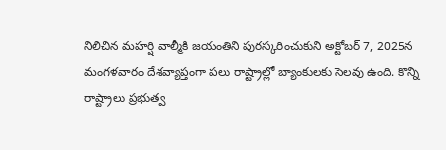నిలిచిన మహర్షి వాల్మీకి జయంతిని పురస్కరించుకుని అక్టోబర్ 7, 2025న మంగళవారం దేశవ్యాప్తంగా పలు రాష్ట్రాల్లో బ్యాంకులకు సెలవు ఉంది. కొన్ని రాష్ట్రాలు ప్రభుత్వ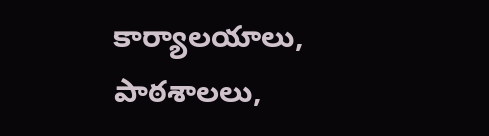కార్యాలయాలు, పాఠశాలలు,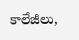కాలేజీలు,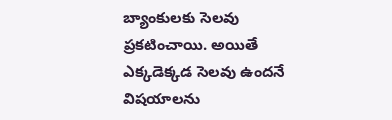బ్యాంకులకు సెలవు ప్రకటించాయి. అయితే ఎక్కడెక్కడ సెలవు ఉందనే విషయాలను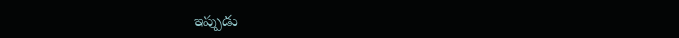ఇప్పుడు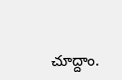చూద్దాం.